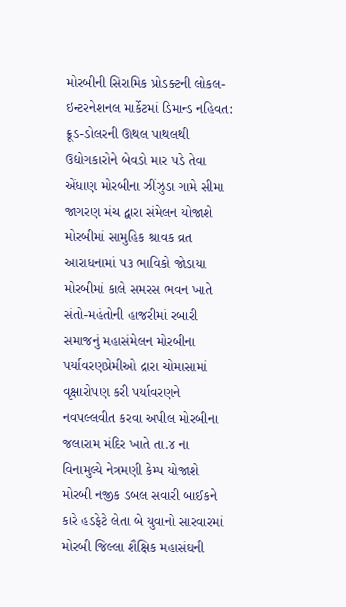મોરબીની સિરામિક પ્રોડક્ટની લોકલ-ઇન્ટરનેશનલ માર્કેટમાં ડિમાન્ડ નહિવત: ક્રૂડ-ડોલરની ઊથલ પાથલથી ઉદ્યોગકારોને બેવડો માર પડે તેવા એંધાણ મોરબીના ઝીંઝુડા ગામે સીમા જાગરણ મંચ દ્વારા સંમેલન યોજાશે મોરબીમાં સામુહિક શ્રાવક વ્રત આરાધનામાં ૫૩ ભાવિકો જોડાયા મોરબીમાં કાલે સમરસ ભવન ખાતે સંતો-મહંતોની હાજરીમાં રબારી સમાજનું મહાસંમેલન મોરબીના પર્યાવરણપ્રેમીઓ દ્રારા ચોમાસામાં વૃક્ષારોપણ કરી પર્યાવરણને નવપલ્લવીત કરવા અપીલ મોરબીના જલારામ મંદિર ખાતે તા.૪ ના વિનામુલ્યે નેત્રમણી કેમ્પ યોજાશે મોરબી નજીક ડબલ સવારી બાઈકને કારે હડફેટે લેતા બે યુવાનો સારવારમાં મોરબી જિલ્લા શૈક્ષિક મહાસંઘની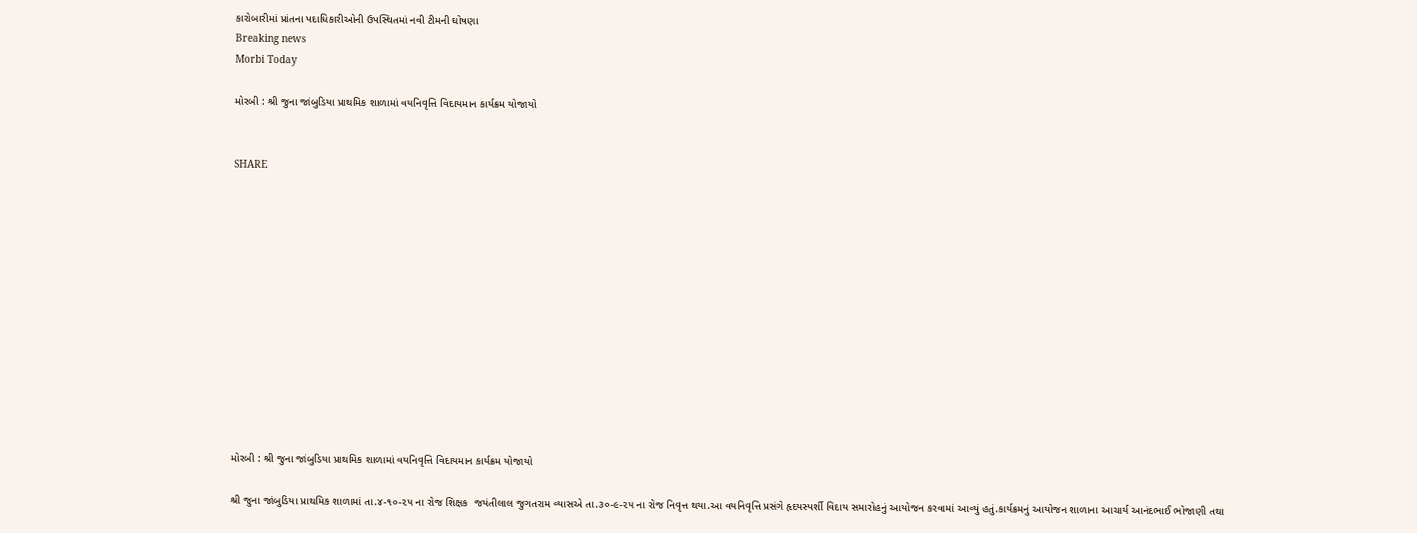કારોબારીમાં પ્રાંતના પદાધિકારીઓની ઉપસ્થિતમાં નવી ટીમની ઘોષણા
Breaking news
Morbi Today

મોરબી : શ્રી જુના જાંબુડિયા પ્રાથમિક શાળામાં વયનિવૃત્તિ વિદાયમાન કાર્યક્રમ યોજાયો


SHARE













મોરબી : શ્રી જુના જાંબુડિયા પ્રાથમિક શાળામાં વયનિવૃત્તિ વિદાયમાન કાર્યક્રમ યોજાયો

શ્રી જુના જાંબુડિયા પ્રાથમિક શાળામાં તા.૪-૧૦-૨૫ ના રોજ શિક્ષક  જયંતીલાલ જુગતરામ વ્યાસએ તા.૩૦-૯-૨૫ ના રોજ નિવૃત્ત થયા.આ વયનિવૃત્તિ પ્રસંગે હૃદયસ્પર્શી વિદાય સમારોહનું આયોજન કરવામાં આવ્યું હતું.કાર્યક્રમનું આયોજન શાળાના આચાર્ય આનંદભાઈ ભોજાણી તથા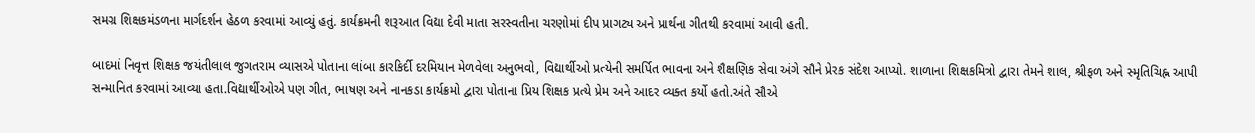સમગ્ર શિક્ષકમંડળના માર્ગદર્શન હેઠળ કરવામાં આવ્યું હતું. કાર્યક્રમની શરૂઆત વિદ્યા દેવી માતા સરસ્વતીના ચરણોમાં દીપ પ્રાગટ્ય અને પ્રાર્થના ગીતથી કરવામાં આવી હતી.

બાદમાં નિવૃત્ત શિક્ષક જયંતીલાલ જુગતરામ વ્યાસએ પોતાના લાંબા કારકિર્દી દરમિયાન મેળવેલા અનુભવો, વિદ્યાર્થીઓ પ્રત્યેની સમર્પિત ભાવના અને શૈક્ષણિક સેવા અંગે સૌને પ્રેરક સંદેશ આપ્યો. શાળાના શિક્ષકમિત્રો દ્વારા તેમને શાલ, શ્રીફળ અને સ્મૃતિચિહ્ન આપી સન્માનિત કરવામાં આવ્યા હતા.વિદ્યાર્થીઓએ પણ ગીત, ભાષણ અને નાનકડા કાર્યક્રમો દ્વારા પોતાના પ્રિય શિક્ષક પ્રત્યે પ્રેમ અને આદર વ્યક્ત કર્યો હતો.અંતે સૌએ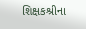શિક્ષકશ્રીના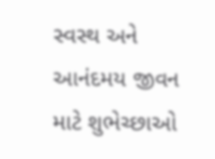સ્વસ્થ અને આનંદમય જીવન માટે શુભેચ્છાઓ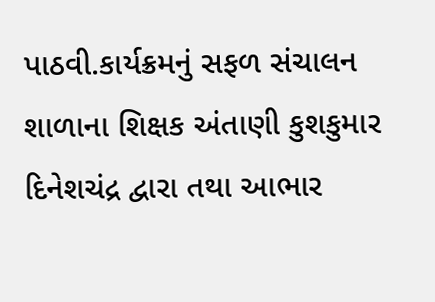પાઠવી.કાર્યક્રમનું સફળ સંચાલન શાળાના શિક્ષક અંતાણી કુશકુમાર દિનેશચંદ્ર દ્વારા તથા આભાર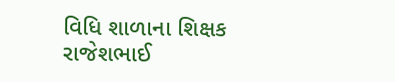વિધિ શાળાના શિક્ષક રાજેશભાઈ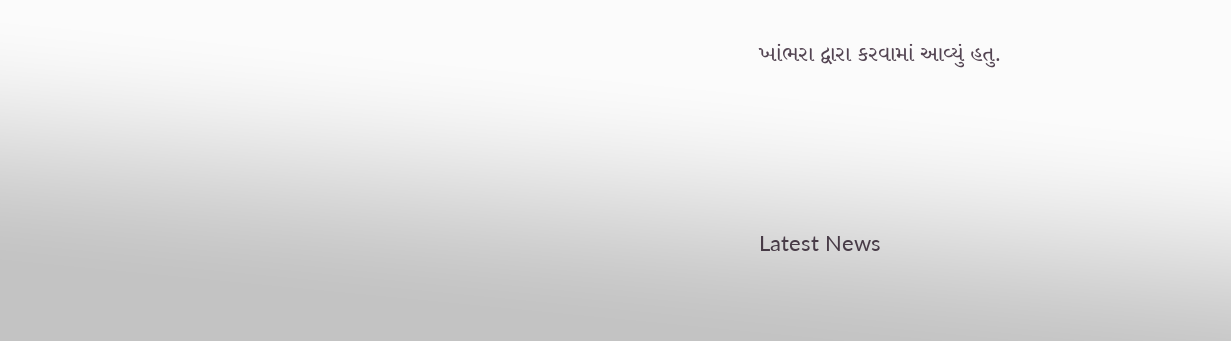ખાંભરા દ્વારા કરવામાં આવ્યું હતુ.






Latest News